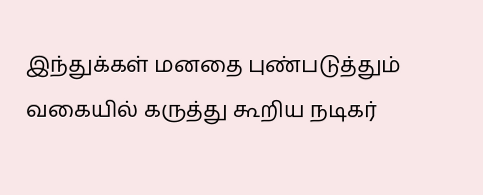இந்துக்கள் மனதை புண்படுத்தும் வகையில் கருத்து கூறிய நடிகர்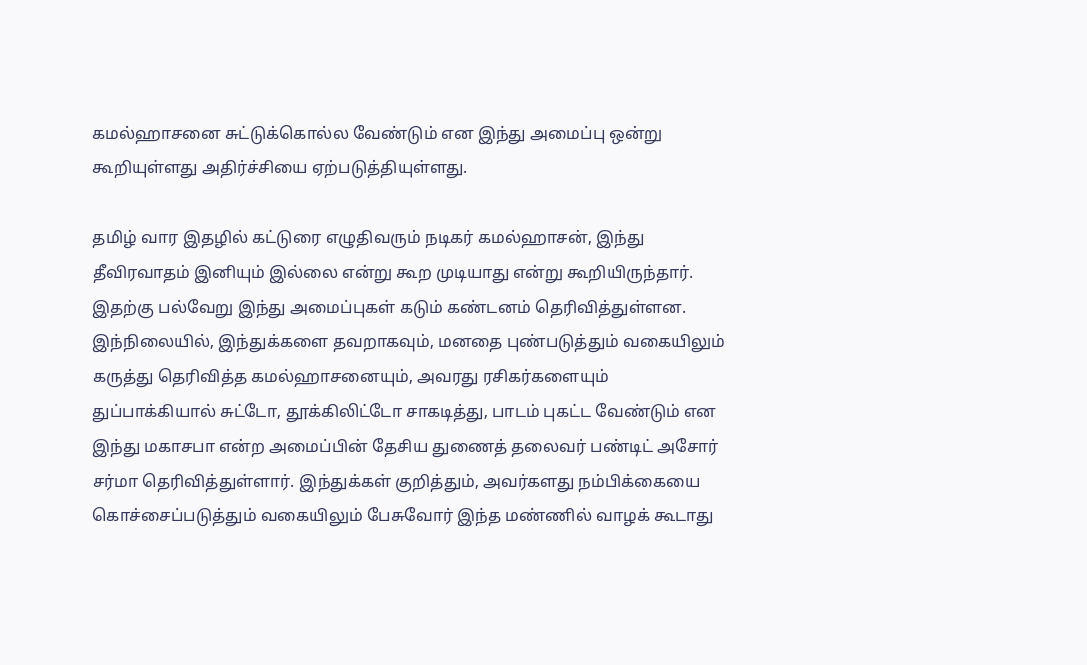கமல்ஹாசனை சுட்டுக்கொல்ல வேண்டும் என இந்து அமைப்பு ஒன்று கூறியுள்ளது அதிர்ச்சியை ஏற்படுத்தியுள்ளது.

தமிழ் வார இதழில் கட்டுரை எழுதிவரும் நடிகர் கமல்ஹாசன், இந்து தீவிரவாதம் இனியும் இல்லை என்று கூற முடியாது என்று கூறியிருந்தார். இதற்கு பல்வேறு இந்து அமைப்புகள் கடும் கண்டனம் தெரிவித்துள்ளன. இந்நிலையில், இந்துக்களை தவறாகவும், மனதை புண்படுத்தும் வகையிலும் கருத்து தெரிவித்த கமல்ஹாசனையும், அவரது ரசிகர்களையும் துப்பாக்கியால் சுட்டோ, தூக்கிலிட்டோ சாகடித்து, பாடம் புகட்ட வேண்டும் என இந்து மகாசபா என்ற அமைப்பின் தேசிய துணைத் தலைவர் பண்டிட் அசோர் சர்மா தெரிவித்துள்ளார். இந்துக்கள் குறித்தும், அவர்களது நம்பிக்கையை கொச்சைப்படுத்தும் வகையிலும் பேசுவோர் இந்த மண்ணில் வாழக் கூடாது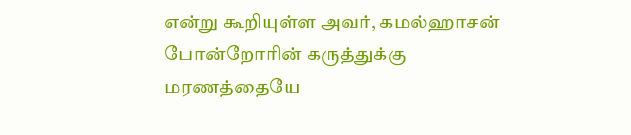என்று கூறியுள்ள அவர், கமல்ஹாசன் போன்றோரின் கருத்துக்கு மரணத்தையே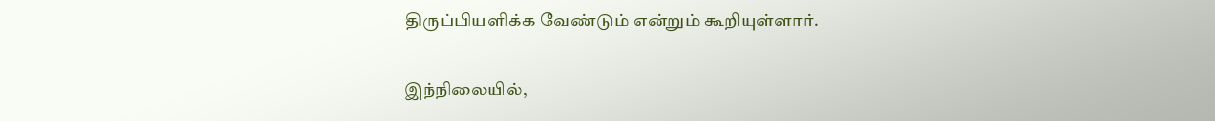திருப்பியளிக்க வேண்டும் என்றும் கூறியுள்ளார்.

இந்நிலையில்,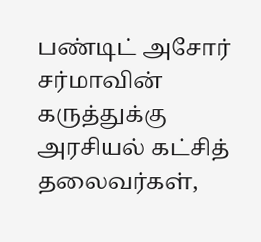பண்டிட் அசோர் சர்மாவின் கருத்துக்கு அரசியல் கட்சித் தலைவர்கள்,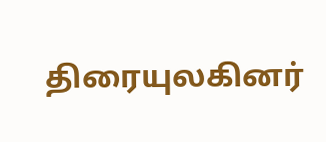திரையுலகினர்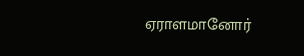ஏராளமானோர்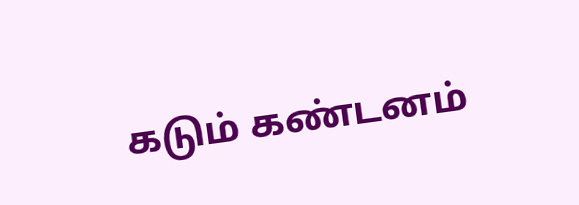கடும் கண்டனம்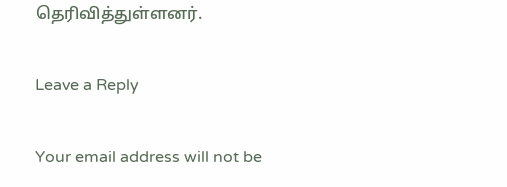தெரிவித்துள்ளனர்.

Leave a Reply

Your email address will not be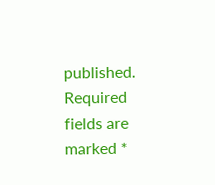published. Required fields are marked *